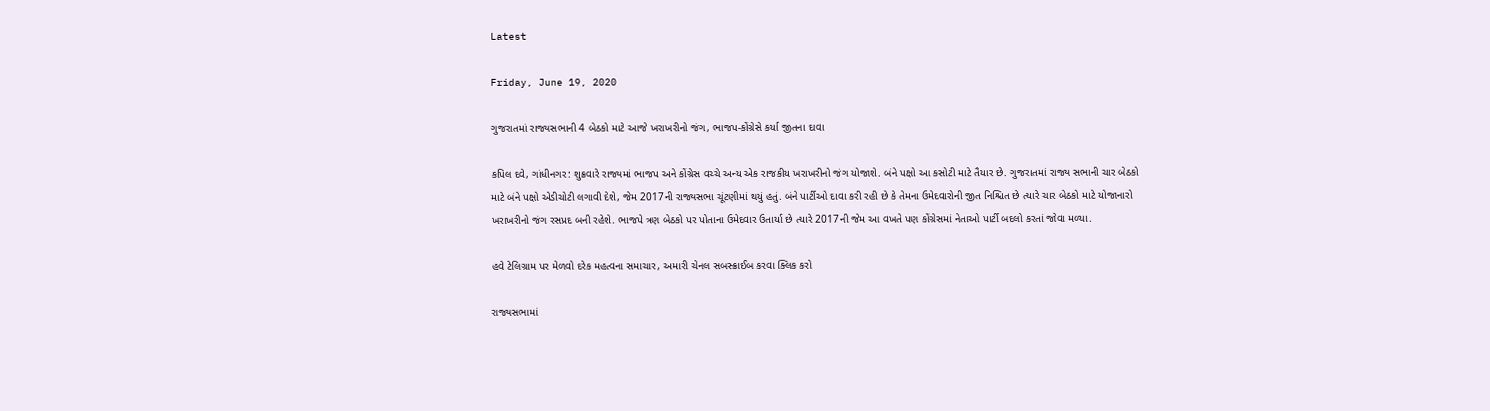Latest

Friday, June 19, 2020

ગુજરાતમાં રાજ્યસભાની 4 બેઠકો માટે આજે ખરાખરીનો જંગ, ભાજપ-કોંગ્રેસે કર્યા જીતના દાવા

કપિલ દવે, ગાંધીનગર: શુક્રવારે રાજ્યમાં ભાજપ અને કોંગ્રેસ વચ્ચે અન્ય એક રાજકીય ખરાખરીનો જંગ યોજાશે. બંને પક્ષો આ કસોટી માટે તૈયાર છે. ગુજરાતમાં રાજ્ય સભાની ચાર બેઠકો માટે બંને પક્ષો એડીચોટી લગાવી દેશે, જેમ 2017ની રાજ્યસભા ચૂંટણીમાં થયું હતું. બંને પાર્ટીઓ દાવા કરી રહી છે કે તેમના ઉમેદવારોની જીત નિશ્ચિત છે ત્યારે ચાર બેઠકો માટે યોજાનારો ખરાખરીનો જંગ રસપ્રદ બની રહેશે. ભાજપે ત્રણ બેઠકો પર પોતાના ઉમેદવાર ઉતાર્યા છે ત્યારે 2017ની જેમ આ વખતે પણ કોંગ્રેસમાં નેતાઓ પાર્ટી બદલો કરતાં જોવા મળ્યા.

હવે ટેલિગ્રામ પર મેળવો દરેક મહત્વના સમાચાર, અમારી ચેનલ સબસ્ક્રાઈબ કરવા ક્લિક કરો

રાજ્યસભામાં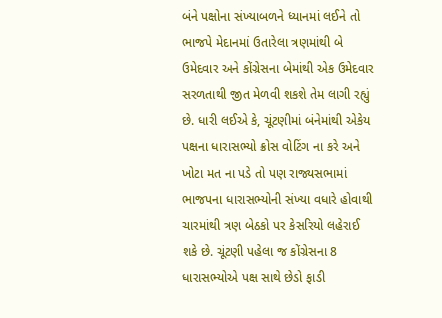બંને પક્ષોના સંખ્યાબળને ધ્યાનમાં લઈને તો ભાજપે મેદાનમાં ઉતારેલા ત્રણમાંથી બે ઉમેદવાર અને કોંગ્રેસના બેમાંથી એક ઉમેદવાર સરળતાથી જીત મેળવી શકશે તેમ લાગી રહ્યું છે. ધારી લઈએ કે, ચૂંટણીમાં બંનેમાંથી એકેય પક્ષના ધારાસભ્યો ક્રોસ વોટિંગ ના કરે અને ખોટા મત ના પડે તો પણ રાજ્યસભામાં ભાજપના ધારાસભ્યોની સંખ્યા વધારે હોવાથી ચારમાંથી ત્રણ બેઠકો પર કેસરિયો લહેરાઈ શકે છે. ચૂંટણી પહેલા જ કોંગ્રેસના 8 ધારાસભ્યોએ પક્ષ સાથે છેડો ફાડી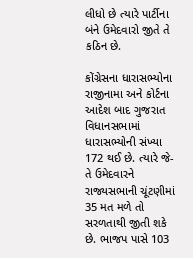લીધો છે ત્યારે પાર્ટીના બંને ઉમેદવારો જીતે તે કઠિન છે.

કોંગ્રેસના ધારાસભ્યોના રાજીનામા અને કોર્ટના આદેશ બાદ ગુજરાત વિધાનસભામાં ધારાસભ્યોની સંખ્યા 172 થઈ છે. ત્યારે જે-તે ઉમેદવારને રાજ્યસભાની ચૂંટણીમાં 35 મત મળે તો સરળતાથી જીતી શકે છે. ભાજપ પાસે 103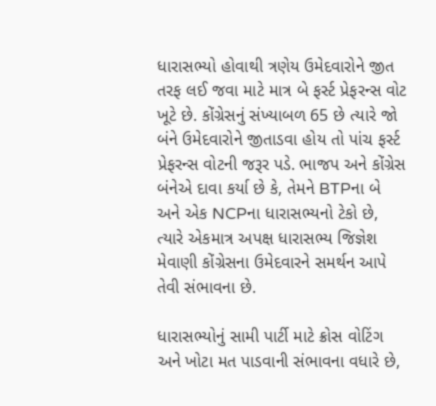ધારાસભ્યો હોવાથી ત્રણેય ઉમેદવારોને જીત તરફ લઈ જવા માટે માત્ર બે ફર્સ્ટ પ્રેફરન્સ વોટ ખૂટે છે. કોંગ્રેસનું સંખ્યાબળ 65 છે ત્યારે જો બંને ઉમેદવારોને જીતાડવા હોય તો પાંચ ફર્સ્ટ પ્રેફરન્સ વોટની જરૂર પડે. ભાજપ અને કોંગ્રેસ બંનેએ દાવા કર્યા છે કે, તેમને BTPના બે અને એક NCPના ધારાસભ્યનો ટેકો છે, ત્યારે એકમાત્ર અપક્ષ ધારાસભ્ય જિજ્ઞેશ મેવાણી કોંગ્રેસના ઉમેદવારને સમર્થન આપે તેવી સંભાવના છે.

ધારાસભ્યોનું સામી પાર્ટી માટે ક્રોસ વોટિંગ અને ખોટા મત પાડવાની સંભાવના વધારે છે,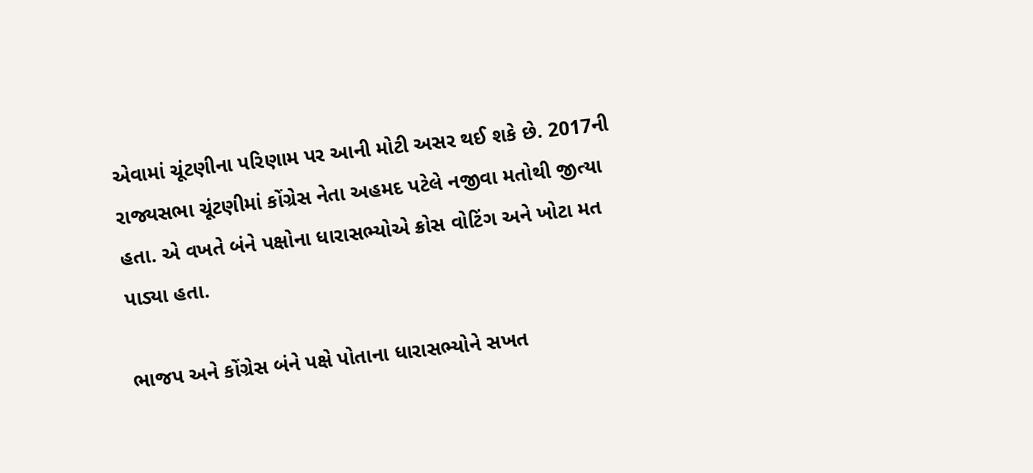એવામાં ચૂંટણીના પરિણામ પર આની મોટી અસર થઈ શકે છે. 2017ની રાજ્યસભા ચૂંટણીમાં કોંગ્રેસ નેતા અહમદ પટેલે નજીવા મતોથી જીત્યા હતા. એ વખતે બંને પક્ષોના ધારાસભ્યોએ ક્રોસ વોટિંગ અને ખોટા મત પાડ્યા હતા.

ભાજપ અને કોંગ્રેસ બંને પક્ષે પોતાના ધારાસભ્યોને સખત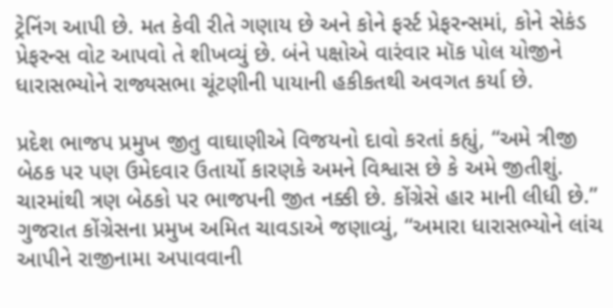ટ્રેનિંગ આપી છે. મત કેવી રીતે ગણાય છે અને કોને ફર્સ્ટ પ્રેફરન્સમાં, કોને સેકંડ પ્રેફરન્સ વોટ આપવો તે શીખવ્યું છે. બંને પક્ષોએ વારંવાર મૉક પોલ યોજીને ધારાસભ્યોને રાજ્યસભા ચૂંટણીની પાયાની હકીકતથી અવગત કર્યા છે.

પ્રદેશ ભાજપ પ્રમુખ જીતુ વાઘાણીએ વિજયનો દાવો કરતાં કહ્યું, “અમે ત્રીજી બેઠક પર પણ ઉમેદવાર ઉતાર્યો કારણકે અમને વિશ્વાસ છે કે અમે જીતીશું. ચારમાંથી ત્રણ બેઠકો પર ભાજપની જીત નક્કી છે. કોંગ્રેસે હાર માની લીધી છે.” ગુજરાત કોંગ્રેસના પ્રમુખ અમિત ચાવડાએ જણાવ્યું, “અમારા ધારાસભ્યોને લાંચ આપીને રાજીનામા અપાવવાની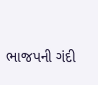ભાજપની ગંદી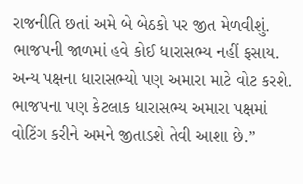રાજનીતિ છતાં અમે બે બેઠકો પર જીત મેળવીશું. ભાજપની જાળમાં હવે કોઈ ધારાસભ્ય નહીં ફસાય. અન્ય પક્ષના ધારાસભ્યો પણ અમારા માટે વોટ કરશે. ભાજપના પણ કેટલાક ધારાસભ્ય અમારા પક્ષમાં વોટિંગ કરીને અમને જીતાડશે તેવી આશા છે.”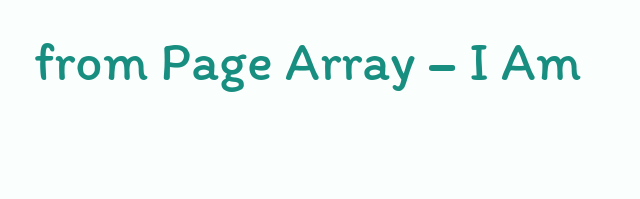from Page Array – I Am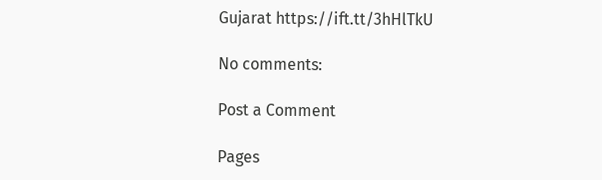Gujarat https://ift.tt/3hHlTkU

No comments:

Post a Comment

Pages